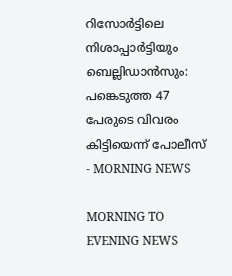റിസോർട്ടിലെ നിശാപ്പാർട്ടിയും ബെല്ലിഡാൻസും: പങ്കെടുത്ത 47 പേരുടെ വിവരം കിട്ടിയെന്ന് പോലീസ് - MORNING NEWS

MORNING TO EVENING NEWS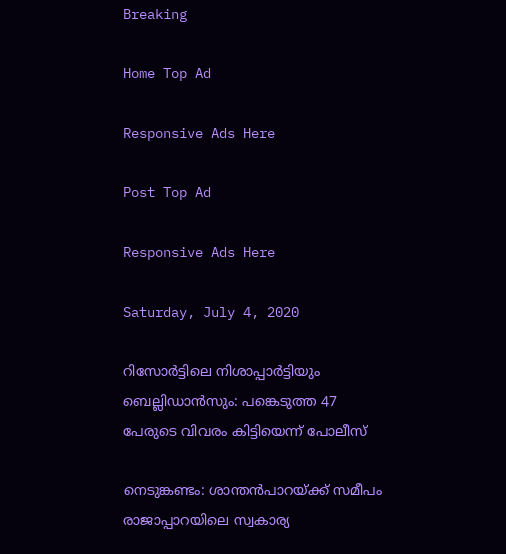Breaking

Home Top Ad

Responsive Ads Here

Post Top Ad

Responsive Ads Here

Saturday, July 4, 2020

റിസോർട്ടിലെ നിശാപ്പാർട്ടിയും ബെല്ലിഡാൻസും: പങ്കെടുത്ത 47 പേരുടെ വിവരം കിട്ടിയെന്ന് പോലീസ്

നെടുങ്കണ്ടം: ശാന്തൻപാറയ്ക്ക് സമീപം രാജാപ്പാറയിലെ സ്വകാര്യ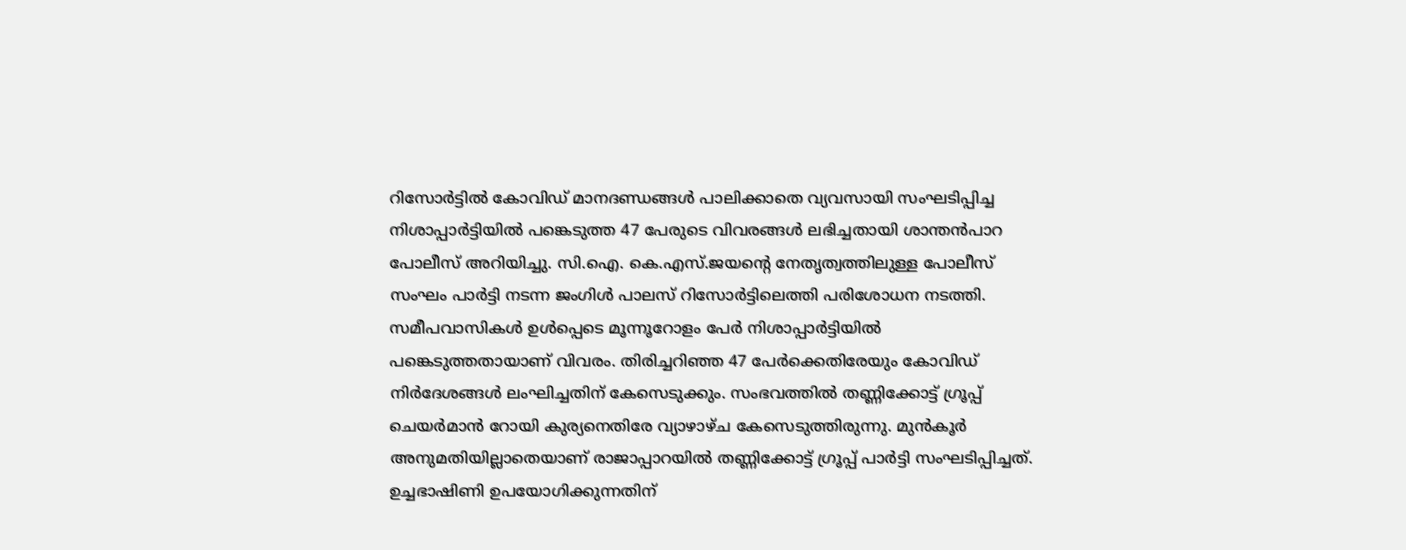റിസോർട്ടിൽ കോവിഡ് മാനദണ്ഡങ്ങൾ പാലിക്കാതെ വ്യവസായി സംഘടിപ്പിച്ച നിശാപ്പാർട്ടിയിൽ പങ്കെടുത്ത 47 പേരുടെ വിവരങ്ങൾ ലഭിച്ചതായി ശാന്തൻപാറ പോലീസ് അറിയിച്ചു. സി.ഐ. കെ.എസ്.ജയന്റെ നേതൃത്വത്തിലുള്ള പോലീസ് സംഘം പാർട്ടി നടന്ന ജംഗിൾ പാലസ് റിസോർട്ടിലെത്തി പരിശോധന നടത്തി. സമീപവാസികൾ ഉൾപ്പെടെ മൂന്നൂറോളം പേർ നിശാപ്പാർട്ടിയിൽ പങ്കെടുത്തതായാണ് വിവരം. തിരിച്ചറിഞ്ഞ 47 പേർക്കെതിരേയും കോവിഡ് നിർദേശങ്ങൾ ലംഘിച്ചതിന് കേസെടുക്കും. സംഭവത്തിൽ തണ്ണിക്കോട്ട് ഗ്രൂപ്പ് ചെയർമാൻ റോയി കുര്യനെതിരേ വ്യാഴാഴ്ച കേസെടുത്തിരുന്നു. മുൻകൂർ അനുമതിയില്ലാതെയാണ് രാജാപ്പാറയിൽ തണ്ണിക്കോട്ട് ഗ്രൂപ്പ് പാർട്ടി സംഘടിപ്പിച്ചത്. ഉച്ചഭാഷിണി ഉപയോഗിക്കുന്നതിന്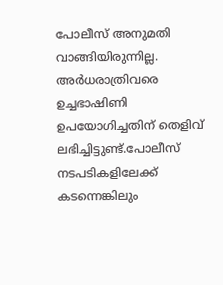പോലീസ് അനുമതി വാങ്ങിയിരുന്നില്ല. അർധരാത്രിവരെ ഉച്ചഭാഷിണി ഉപയോഗിച്ചതിന് തെളിവ് ലഭിച്ചിട്ടുണ്ട്.പോലീസ് നടപടികളിലേക്ക് കടന്നെങ്കിലും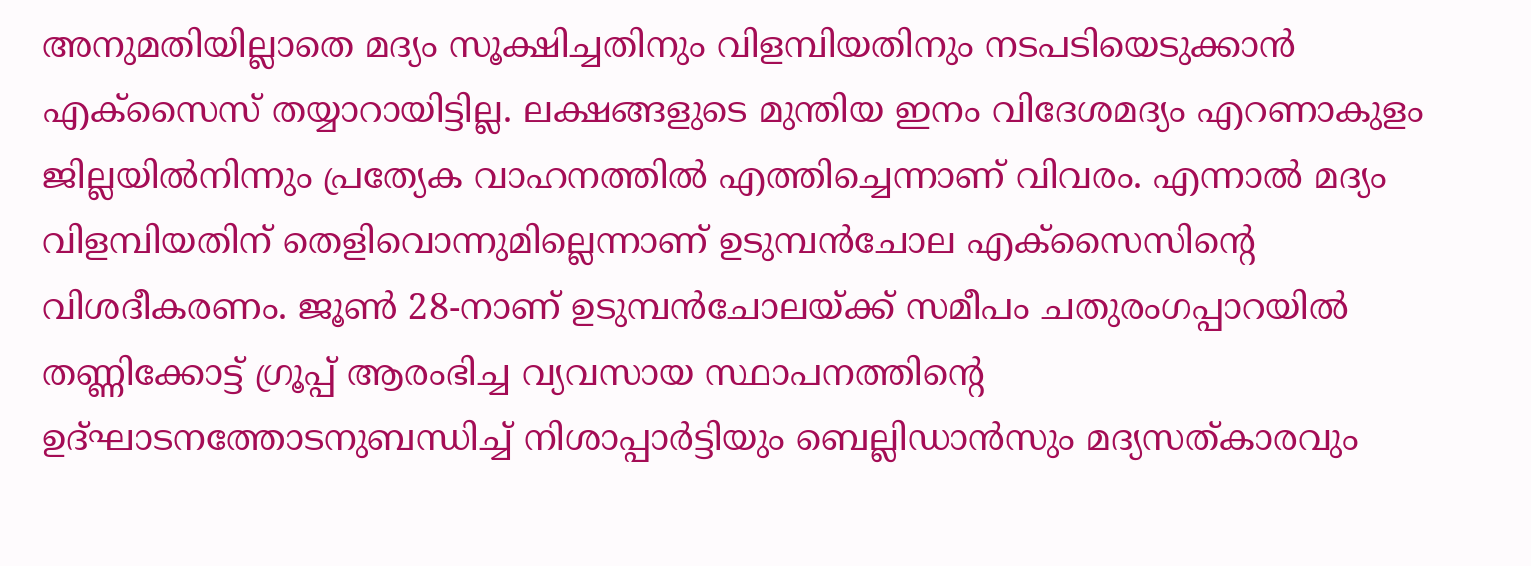അനുമതിയില്ലാതെ മദ്യം സൂക്ഷിച്ചതിനും വിളമ്പിയതിനും നടപടിയെടുക്കാൻ എക്സൈസ് തയ്യാറായിട്ടില്ല. ലക്ഷങ്ങളുടെ മുന്തിയ ഇനം വിദേശമദ്യം എറണാകുളം ജില്ലയിൽനിന്നും പ്രത്യേക വാഹനത്തിൽ എത്തിച്ചെന്നാണ് വിവരം. എന്നാൽ മദ്യം വിളമ്പിയതിന് തെളിവൊന്നുമില്ലെന്നാണ് ഉടുമ്പൻചോല എക്‌സൈസിന്റെ വിശദീകരണം. ജൂൺ 28-നാണ് ഉടുമ്പൻചോലയ്ക്ക് സമീപം ചതുരംഗപ്പാറയിൽ തണ്ണിക്കോട്ട് ഗ്രൂപ്പ് ആരംഭിച്ച വ്യവസായ സ്ഥാപനത്തിന്റെ ഉദ്ഘാടനത്തോടനുബന്ധിച്ച് നിശാപ്പാർട്ടിയും ബെല്ലിഡാൻസും മദ്യസത്കാരവും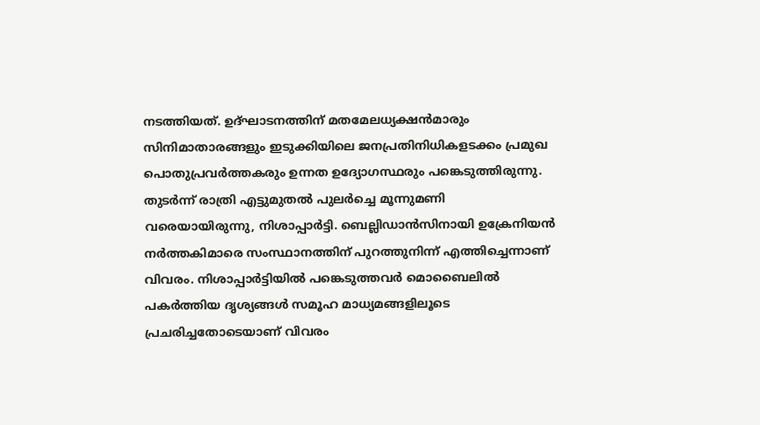നടത്തിയത്. ഉദ്ഘാടനത്തിന് മതമേലധ്യക്ഷൻമാരും സിനിമാതാരങ്ങളും ഇടുക്കിയിലെ ജനപ്രതിനിധികളടക്കം പ്രമുഖ പൊതുപ്രവർത്തകരും ഉന്നത ഉദ്യോഗസ്ഥരും പങ്കെടുത്തിരുന്നു. തുടർന്ന് രാത്രി എട്ടുമുതൽ പുലർച്ചെ മൂന്നുമണി വരെയായിരുന്നു, നിശാപ്പാർട്ടി. ബെല്ലിഡാൻസിനായി ഉക്രേനിയൻ നർത്തകിമാരെ സംസ്ഥാനത്തിന് പുറത്തുനിന്ന്‌ എത്തിച്ചെന്നാണ് വിവരം. നിശാപ്പാർട്ടിയിൽ പങ്കെടുത്തവർ മൊബൈലിൽ പകർത്തിയ ദൃശ്യങ്ങൾ സമൂഹ മാധ്യമങ്ങളിലൂടെ പ്രചരിച്ചതോടെയാണ് വിവരം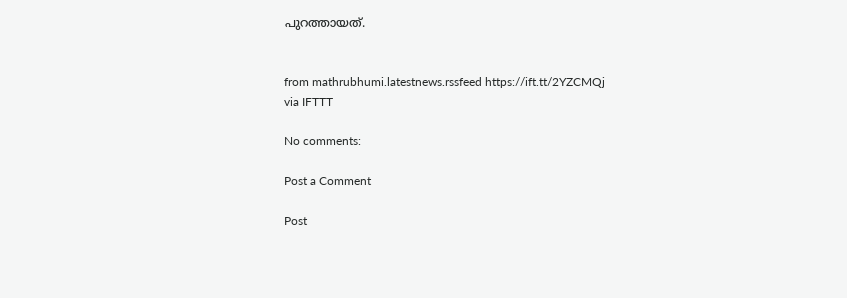പുറത്തായത്.


from mathrubhumi.latestnews.rssfeed https://ift.tt/2YZCMQj
via IFTTT

No comments:

Post a Comment

Post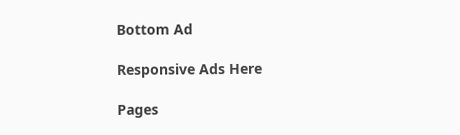Bottom Ad

Responsive Ads Here

Pages